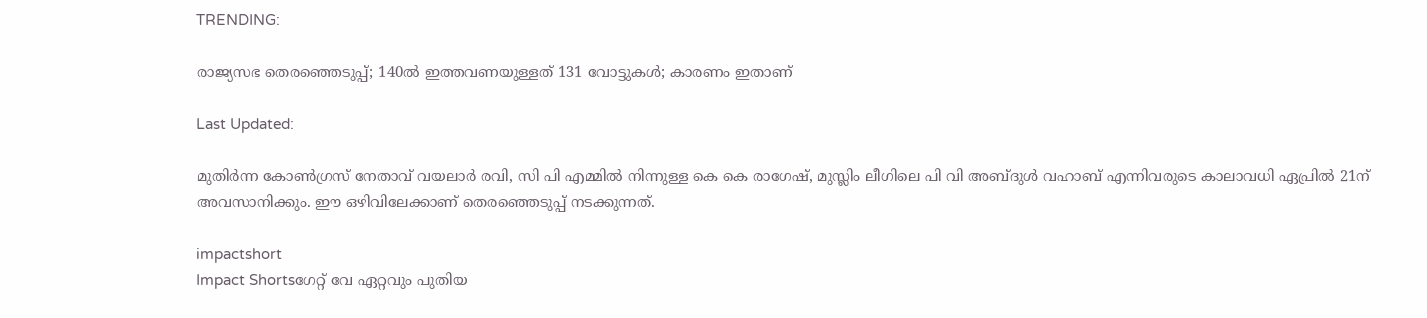TRENDING:

രാജ്യസഭ തെരഞ്ഞെടുപ്പ്; 140ൽ ഇത്തവണയുള്ളത് 131 വോട്ടുകൾ; കാരണം ഇതാണ്

Last Updated:

മുതിര്‍ന്ന കോണ്‍ഗ്രസ് നേതാവ് വയലാര്‍ രവി, സി പി എമ്മില്‍ നിന്നുള്ള കെ കെ രാഗേഷ്, മുസ്ലിം ലീഗിലെ പി വി അബ്ദുള്‍ വഹാബ് എന്നിവരുടെ കാലാവധി ഏപ്രില്‍ 21ന് അവസാനിക്കും. ഈ ഒഴിവിലേക്കാണ് തെരഞ്ഞെടുപ്പ് നടക്കുന്നത്.

impactshort
Impact Shortsഗേറ്റ് വേ ഏറ്റവും പുതിയ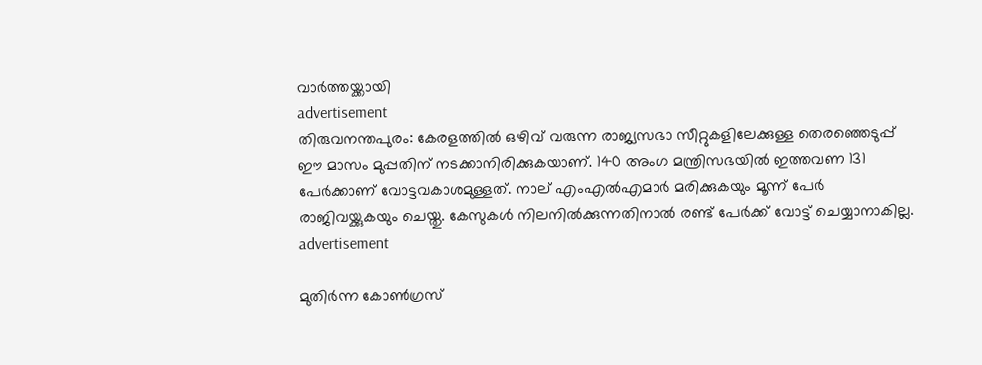വാർത്തയ്ക്കായി
advertisement
തിരുവനന്തപുരം: കേരളത്തിൽ ഒഴിവ് വരുന്ന രാജ്യസഭാ സീറ്റുകളിലേക്കുള്ള തെരഞ്ഞെടുപ്പ് ഈ മാസം മുപ്പതിന് നടക്കാനിരിക്കുകയാണ്. 140 അംഗ മന്ത്രിസഭയിൽ ഇത്തവണ 131 പേർക്കാണ് വോട്ടവകാശമുള്ളത്. നാല് എംഎല്‍എമാർ മരിക്കുകയും മൂന്ന് പേർ രാജിവയ്ക്കുകയും ചെയ്തു. കേസുകള്‍ നിലനിൽക്കുന്നതിനാൽ രണ്ട് പേർക്ക് വോട്ട് ചെയ്യാനാകില്ല.
advertisement

മുതിര്‍ന്ന കോണ്‍ഗ്രസ്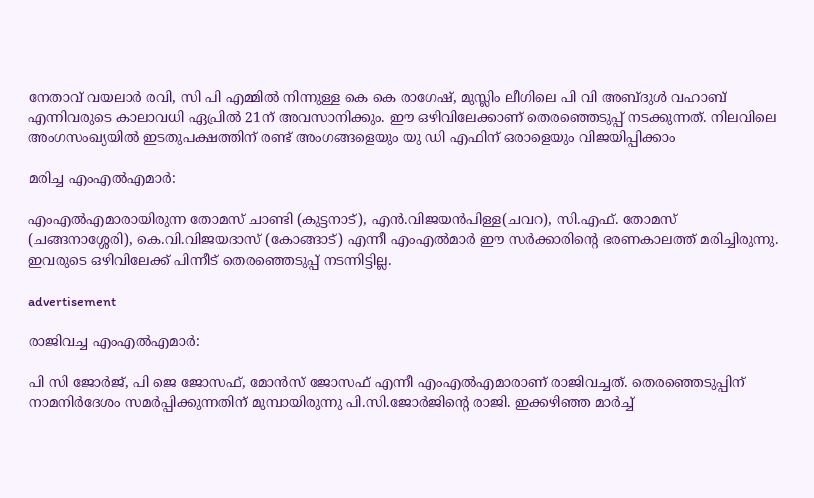നേതാവ് വയലാര്‍ രവി, സി പി എമ്മില്‍ നിന്നുള്ള കെ കെ രാഗേഷ്, മുസ്ലിം ലീഗിലെ പി വി അബ്ദുള്‍ വഹാബ് എന്നിവരുടെ കാലാവധി ഏപ്രില്‍ 21ന് അവസാനിക്കും. ഈ ഒഴിവിലേക്കാണ് തെരഞ്ഞെടുപ്പ് നടക്കുന്നത്. നിലവിലെ അംഗസംഖ്യയില്‍ ഇടതുപക്ഷത്തിന് രണ്ട് അംഗങ്ങളെയും യു ഡി എഫിന് ഒരാളെയും വിജയിപ്പിക്കാം

മരിച്ച എംഎൽഎമാർ:

എംഎൽഎമാരായിരുന്ന തോമസ് ചാണ്ടി (കുട്ടനാട്), എൻ.വിജയൻപിള്ള(ചവറ), സി.എഫ്. തോമസ് (ചങ്ങനാശ്ശേരി), കെ.വി.വിജയദാസ് (കോങ്ങാട്) എന്നീ എംഎൽമാർ ഈ സർക്കാരിന്‍റെ ഭരണകാലത്ത് മരിച്ചിരുന്നു. ഇവരുടെ ഒഴിവിലേക്ക് പിന്നീട് തെരഞ്ഞെടുപ്പ് നടന്നിട്ടില്ല.

advertisement

രാജിവച്ച എംഎൽഎമാർ:

പി സി ജോർജ്‌, പി ജെ ജോസഫ്‌, മോൻസ്‌ ജോസഫ്‌ എന്നീ എംഎൽഎമാരാണ് രാജിവച്ചത്. തെരഞ്ഞെടുപ്പിന് നാമനിർദേശം സമര്‍പ്പിക്കുന്നതിന് മുമ്പായിരുന്നു പി.സി.ജോർജിന്‍റെ രാജി. ഇക്കഴിഞ്ഞ മാർച്ച്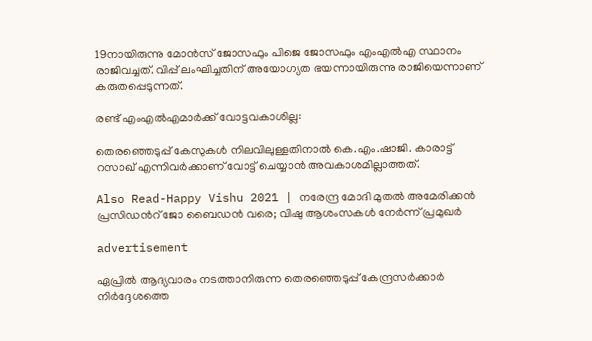19നായിരുന്നു മോൻസ് ജോസഫും പിജെ ജോസഫും എംഎൽഎ സ്ഥാനം രാജിവച്ചത്. വിപ്പ് ലംഘിച്ചതിന് അയോഗ്യത ഭയന്നായിരുന്നു രാജിയെന്നാണ് കരുതപ്പെടുന്നത്.

രണ്ട് എംഎൽഎമാർക്ക് വോട്ടവകാശില്ല:

തെരഞ്ഞെടുപ്പ് കേസുകൾ നിലവിലുള്ളതിനാൽ കെ.എം.ഷാജി. കാരാട്ട് റസാഖ് എന്നിവർക്കാണ് വോട്ട് ചെയ്യാൻ അവകാശമില്ലാത്തത്.

Also Read-Happy Vishu 2021 | നരേന്ദ്ര മോദി മുതൽ അമേരിക്കൻ പ്രസിഡന്‍റ് ജോ ബൈഡൻ വരെ; വിഷു ആശംസകൾ നേർന്ന് പ്രമുഖർ

advertisement

ഏപ്രില്‍ ആദ്യവാരം നടത്താനിരുന്ന തെരഞ്ഞെടുപ്പ് കേന്ദ്രസര്‍ക്കാര്‍ നിര്‍ദ്ദേശത്തെ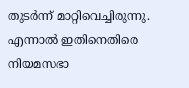തുടര്‍ന്ന് മാറ്റിവെച്ചിരുന്നു. എന്നാൽ ഇതിനെതിരെ നിയമസഭാ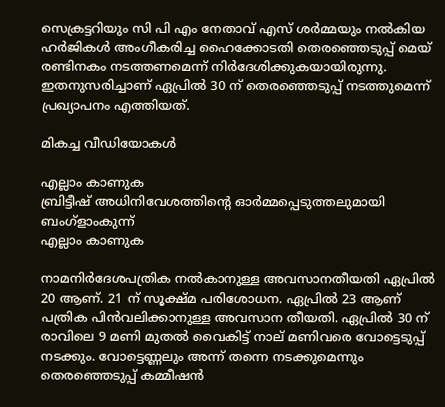സെക്രട്ടറിയും സി പി എം നേതാവ് എസ് ശര്‍മ്മയും നല്‍കിയ ഹര്‍ജികള്‍ അംഗീകരിച്ച ഹൈക്കോടതി തെരഞ്ഞെടുപ്പ് മെയ് രണ്ടിനകം നടത്തണമെന്ന് നിർദേശിക്കുകയായിരുന്നു. ഇതനുസരിച്ചാണ് ഏപ്രിൽ 30 ന് തെരഞ്ഞെടുപ്പ് നടത്തുമെന്ന് പ്രഖ്യാപനം എത്തിയത്.

മികച്ച വീഡിയോകൾ

എല്ലാം കാണുക
ബ്രിട്ടീഷ് അധിനിവേശത്തിൻ്റെ ഓർമ്മപ്പെടുത്തലുമായി ബംഗ്ളാംകുന്ന്
എല്ലാം കാണുക

നാമനിർദേശപത്രിക നൽകാനുള്ള അവസാനതീയതി ഏപ്രിൽ 20 ആണ്. 21 ന് സൂക്ഷ്മ പരിശോധന. ഏപ്രിൽ 23 ആണ് പത്രിക പിൻവലിക്കാനുള്ള അവസാന തീയതി. ഏപ്രിൽ 30 ന് രാവിലെ 9 മണി മുതൽ വൈകിട്ട് നാല് മണിവരെ വോട്ടെടുപ്പ് നടക്കും. വോട്ടെണ്ണലും അന്ന് തന്നെ നടക്കുമെന്നും തെരഞ്ഞെടുപ്പ് കമ്മീഷൻ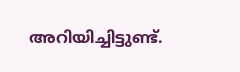അറിയിച്ചിട്ടുണ്ട്.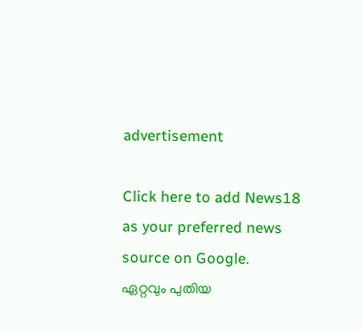advertisement

Click here to add News18 as your preferred news source on Google.
ഏറ്റവും പുതിയ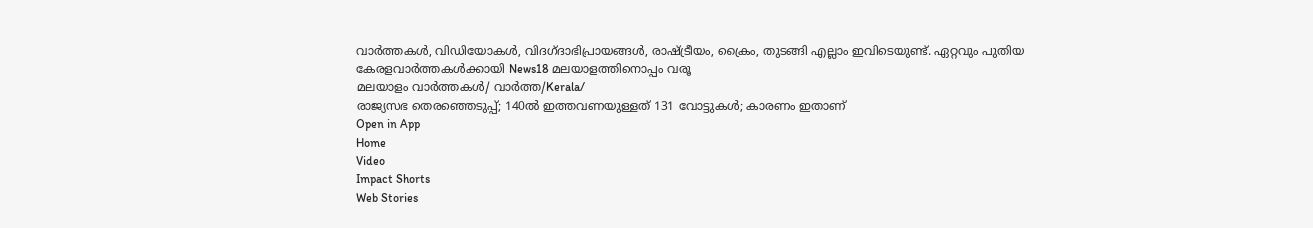വാർത്തകൾ, വിഡിയോകൾ, വിദഗ്ദാഭിപ്രായങ്ങൾ, രാഷ്ട്രീയം, ക്രൈം, തുടങ്ങി എല്ലാം ഇവിടെയുണ്ട്. ഏറ്റവും പുതിയ കേരളവാർത്തകൾക്കായി News18 മലയാളത്തിനൊപ്പം വരൂ
മലയാളം വാർത്തകൾ/ വാർത്ത/Kerala/
രാജ്യസഭ തെരഞ്ഞെടുപ്പ്; 140ൽ ഇത്തവണയുള്ളത് 131 വോട്ടുകൾ; കാരണം ഇതാണ്
Open in App
Home
Video
Impact Shorts
Web Stories